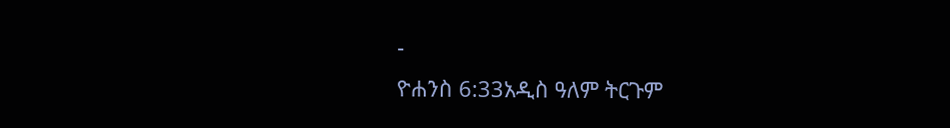-
ዮሐንስ 6:33አዲስ ዓለም ትርጉም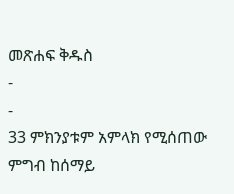መጽሐፍ ቅዱስ
-
-
33 ምክንያቱም አምላክ የሚሰጠው ምግብ ከሰማይ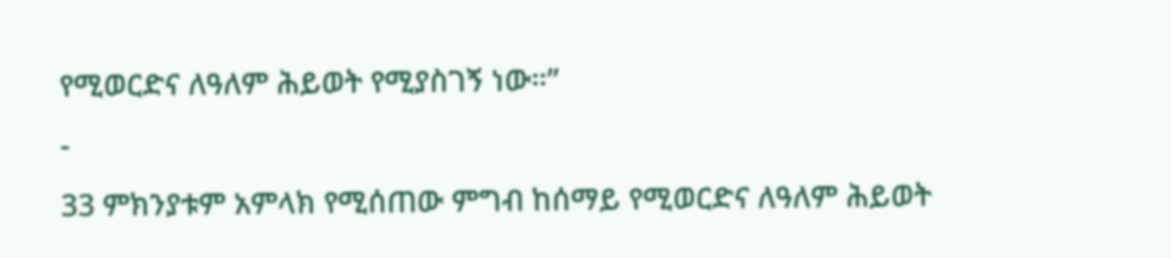የሚወርድና ለዓለም ሕይወት የሚያስገኝ ነው።”
-
33 ምክንያቱም አምላክ የሚሰጠው ምግብ ከሰማይ የሚወርድና ለዓለም ሕይወት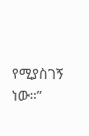የሚያስገኝ ነው።”